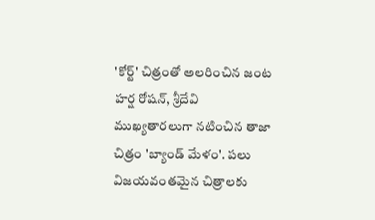'కోర్ట్‌' చిత్రంతో అలరించిన జంట హర్ష రోషన్‌, శ్రీదేవి ముఖ్యతారలుగా నటించిన తాజా చిత్రం 'బ్యాండ్‌ మేళం'. పలు విజయవంతమైన చిత్రాలకు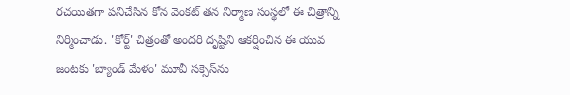రచయితగా పనిచేసిన కోన వెంకట్‌ తన నిర్మాణ సంస్థలో ఈ చిత్రాన్ని నిర్మించాడు. 'కోర్ట్‌' చిత్రంతో అందరి దృష్టిని ఆకర్షించిన ఈ యువ జంటకు 'బ్యాండ్‌ మేళం' మూవీ సక్సెస్‌ను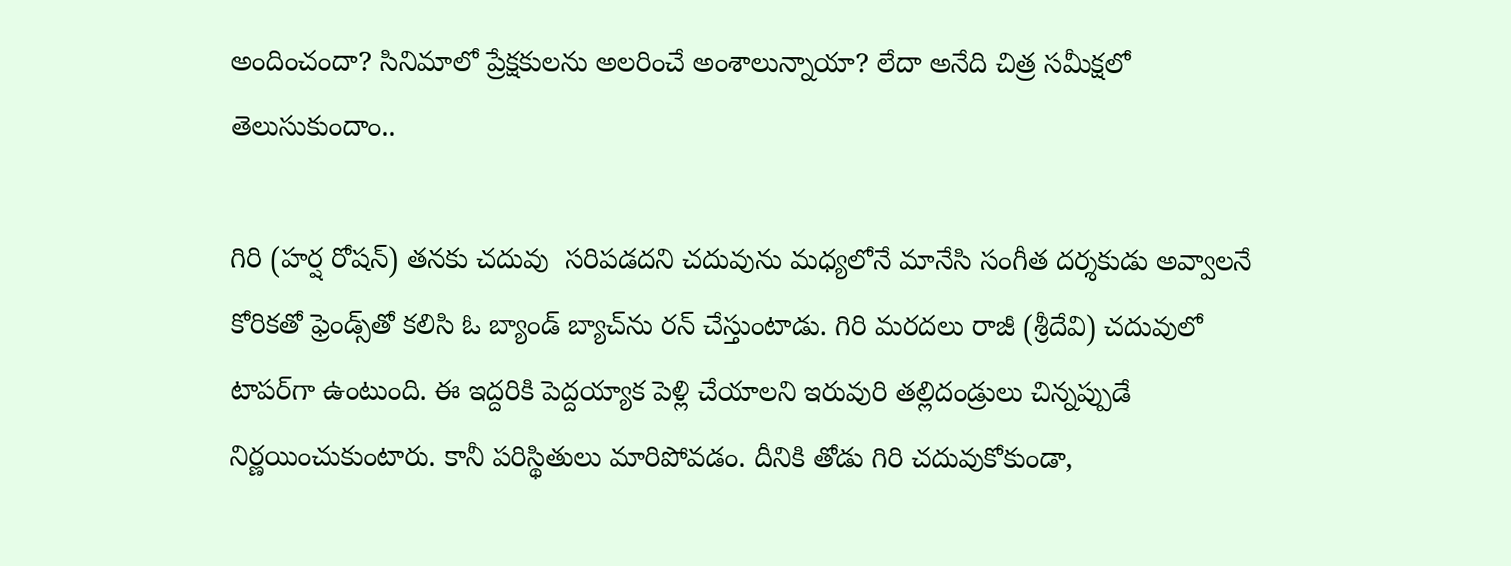అందించందా? సినిమాలో ప్రేక్షకులను అలరించే అంశాలున్నాయా? లేదా అనేది చిత్ర సమీక్షలో తెలుసుకుందాం..

గిరి (హర్ష రోషన్‌) తనకు చదువు  సరిపడదని చదువును మధ్యలోనే మానేసి సంగీత దర్శకుడు అవ్వాలనే కోరికతో ఫ్రెండ్స్‌తో కలిసి ఓ బ్యాండ్‌ బ్యాచ్‌ను రన్‌ చేస్తుంటాడు. గిరి మరదలు రాజీ (శ్రీదేవి) చదువులో టాపర్‌గా ఉంటుంది. ఈ ఇద్దరికి పెద్దయ్యాక పెళ్లి చేయాలని ఇరువురి తల్లిదండ్రులు చిన్నప్పుడే నిర్ణయించుకుంటారు. కానీ పరిస్థితులు మారిపోవడం. దీనికి తోడు గిరి చదువుకోకుండా,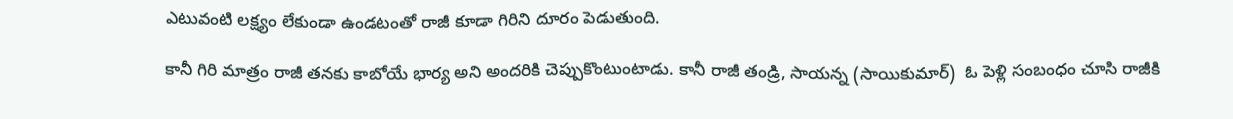ఎటువంటి లక్ష్యం లేకుండా ఉండటంతో రాజీ కూడా గిరిని దూరం పెడుతుంది.

కానీ గిరి మాత్రం రాజీ తనకు కాబోయే భార్య అని అందరికి చెప్పుకొంటుంటాడు. కానీ రాజీ తండ్రి, సాయన్న (సాయికుమార్‌)  ఓ పెళ్లి సంబంధం చూసి రాజీకి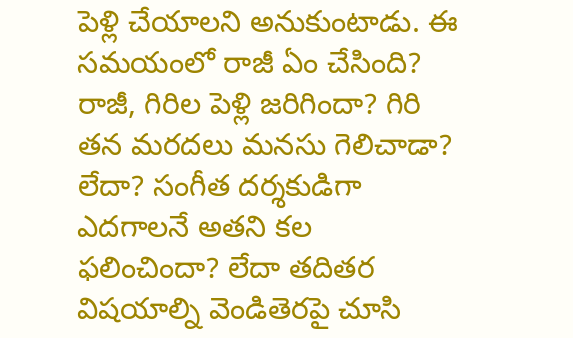పెళ్లి చేయాలని అనుకుంటాడు. ఈ సమయంలో రాజీ ఏం చేసింది? రాజీ, గిరిల పెళ్లి జరిగిందా? గిరి తన మరదలు మనసు గెలిచాడా? లేదా? సంగీత దర్శకుడిగా ఎదగాలనే అతని కల ఫలించిందా? లేదా తదితర విషయాల్ని వెండితెరపై చూసి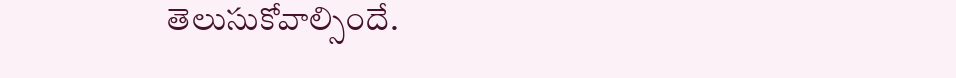తెలుసుకోవాల్సిందే.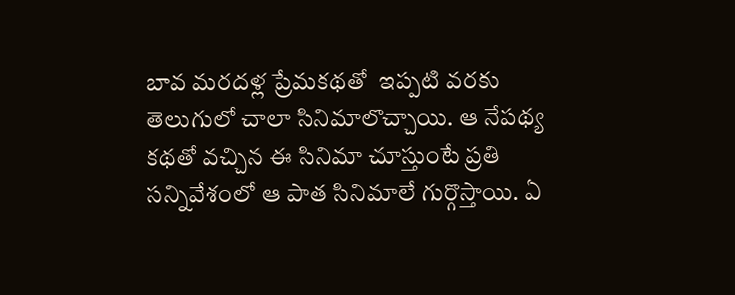బావ మరదళ్ల ప్రేమకథతో  ఇప్పటి వరకు తెలుగులో చాలా సినిమాలొచ్చాయి. ఆ నేపథ్య కథతో వచ్చిన ఈ సినిమా చూస్తుంటే ప్రతి సన్నివేశంలో ఆ పాత సినిమాలే గుర్గొస్తాయి. ఏ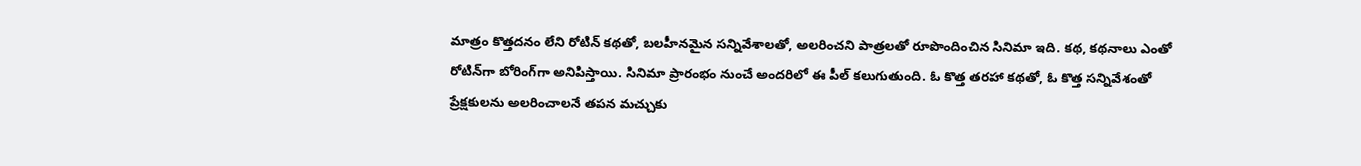మాత్రం కొత్తదనం లేని రోటిన్‌ కథతో, బలహీనమైన సన్నివేశాలతో, అలరించని పాత్రలతో రూపొందించిన సినిమా ఇది. కథ, కథనాలు ఎంతో రోటిన్‌గా బోరింగ్‌గా అనిపిస్తాయి. సినిమా ప్రారంభం నుంచే అందరిలో ఈ పీల్‌ కలుగుతుంది. ఓ కొత్త తరహా కథతో, ఓ కొత్త సన్నివేశంతో ప్రేక్షకులను అలరించాలనే తపన మచ్చుకు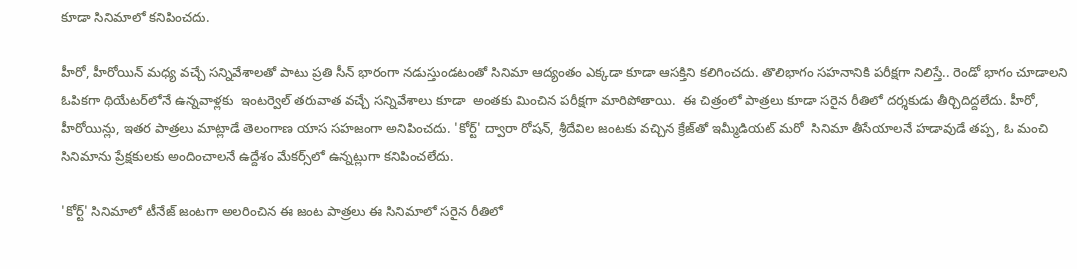కూడా సినిమాలో కనిపించదు.

హీరో, హీరోయిన్‌ మధ్య వచ్చే సన్నివేశాలతో పాటు ప్రతి సీన్‌ భారంగా నడుస్తుండటంతో సినిమా ఆద్యంతం ఎక్కడా కూడా ఆసక్తిని కలిగించదు. తొలిభాగం సహనానికి పరీక్షగా నిలిస్తే.. రెండో భాగం చూడాలని ఓపికగా థియేటర్‌లోనే ఉన్నవాళ్లకు  ఇంటర్వెల్‌ తరువాత వచ్చే సన్నివేశాలు కూడా  అంతకు మించిన పరీక్షగా మారిపోతాయి.  ఈ చిత్రంలో పాత్రలు కూడా సరైన రీతిలో దర్శకుడు తీర్చిదిద్దలేదు. హీరో, హీరోయిన్లు, ఇతర పాత్రలు మాట్లాడే తెలంగాణ యాస సహజంగా అనిపించదు. 'కోర్ట్‌' ద్వారా రోషన్‌, శ్రీదేవిల జంటకు వచ్చిన క్రేజ్‌తో ఇమ్మీడియట్‌ మరో  సినిమా తీసేయాలనే హడావుడే తప్ప, ఓ మంచి  సినిమాను ప్రేక్షకులకు అందించాలనే ఉద్దేశం మేకర్స్‌లో ఉన్నట్లుగా కనిపించలేదు.

'కోర్ట్‌' సినిమాలో టీనేజ్‌ జంటగా అలరించిన ఈ జంట పాత్రలు ఈ సినిమాలో సరైన రీతిలో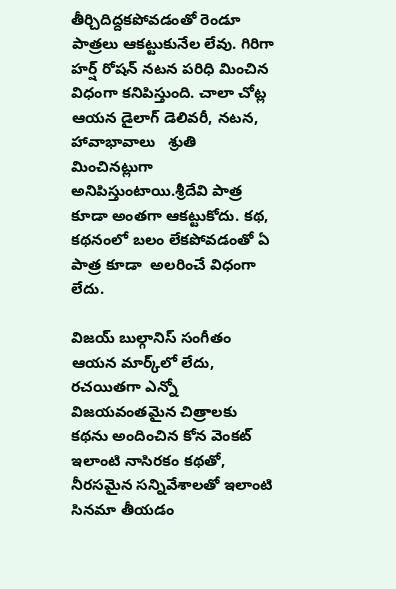తీర్చిదిద్దకపోవడంతో రెండూ పాత్రలు ఆకట్టుకునేల లేవు. గిరిగా హర్ష్‌ రోషన్‌ నటన పరిధి మించిన విధంగా కనిపిస్తుంది. చాలా చోట్ల ఆయన డైలాగ్‌ డెలివరీ, నటన, హావాభావాలు   శ్రుతి మించినట్లుగా అనిపిస్తుంటాయి.శ్రీదేవి పాత్ర కూడా అంతగా ఆకట్టుకోదు. కథ, కథనంలో బలం లేకపోవడంతో ఏ పాత్ర కూడా  అలరించే విధంగా లేదు.

విజయ్‌ బుల్గానిస్‌ సంగీతం ఆయన మార్క్‌లో లేదు, రచయితగా ఎన్నో విజయవంతమైన చిత్రాలకు కథను అందించిన కోన వెంకట్‌ ఇలాంటి నాసిరకం కథతో, నీరసమైన సన్నివేశాలతో ఇలాంటి సినమా తీయడం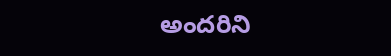అందరిని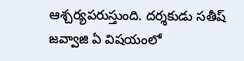ఆశ్చర్యపరుస్తుంది. దర్శకుడు సతీష్‌ జవ్వాజి ఏ విషయంలో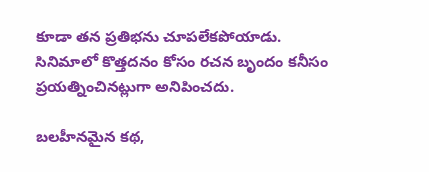కూడా తన ప్రతిభను చూపలేకపోయాడు. సినిమాలో కొత్తదనం కోసం రచన బృందం కనీసం ప్రయత్నించినట్లుగా అనిపించదు.

బలహీనమైన కథ,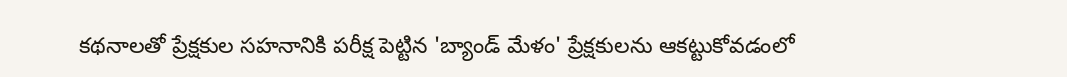కథనాలతో ప్రేక్షకుల సహనానికి పరీక్ష పెట్టిన 'బ్యాండ్‌ మేళం' ప్రేక్షకులను ఆకట్టుకోవడంలో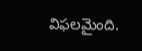విఫలమైంది.